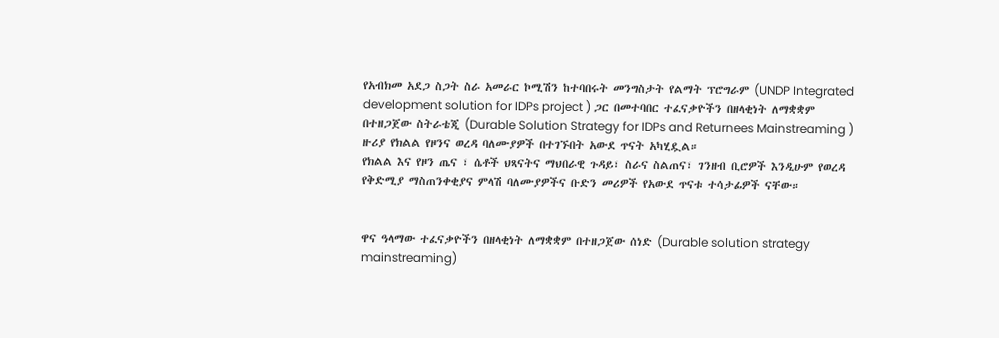የአብክመ አደጋ ስጋት ስራ አመራር ኮሚሽን ከተባበሩት መንግስታት የልማት ፕሮግራም (UNDP Integrated development solution for IDPs project ) ጋር በመተባበር ተፈናቃዮችን በዘላቂነት ለማቋቋም በተዘጋጀው ስትራቴጂ (Durable Solution Strategy for IDPs and Returnees Mainstreaming ) ዙሪያ የክልል የዞንና ወረዳ ባለሙያዎች በተገኙበት አውደ ጥናት አካሂዷል።
የክልል እና የዞን ጤና ፣ ሴቶች ህጻናትና ማህበራዊ ጉዳይ፣ ስራና ስልጠና፣ ገንዘብ ቢሮዎች እንዲሁም የወረዳ የቅድሚያ ማስጠንቀቂያና ምላሽ ባለሙያዎችና ቡድን መሪዎች የአውደ ጥናቱ ተሳታፊዎች ናቸው።


ዋና ዓላማው ተፈናቃዮችን በዘላቂነት ለማቋቋም በተዘጋጀው ሰነድ (Durable solution strategy mainstreaming)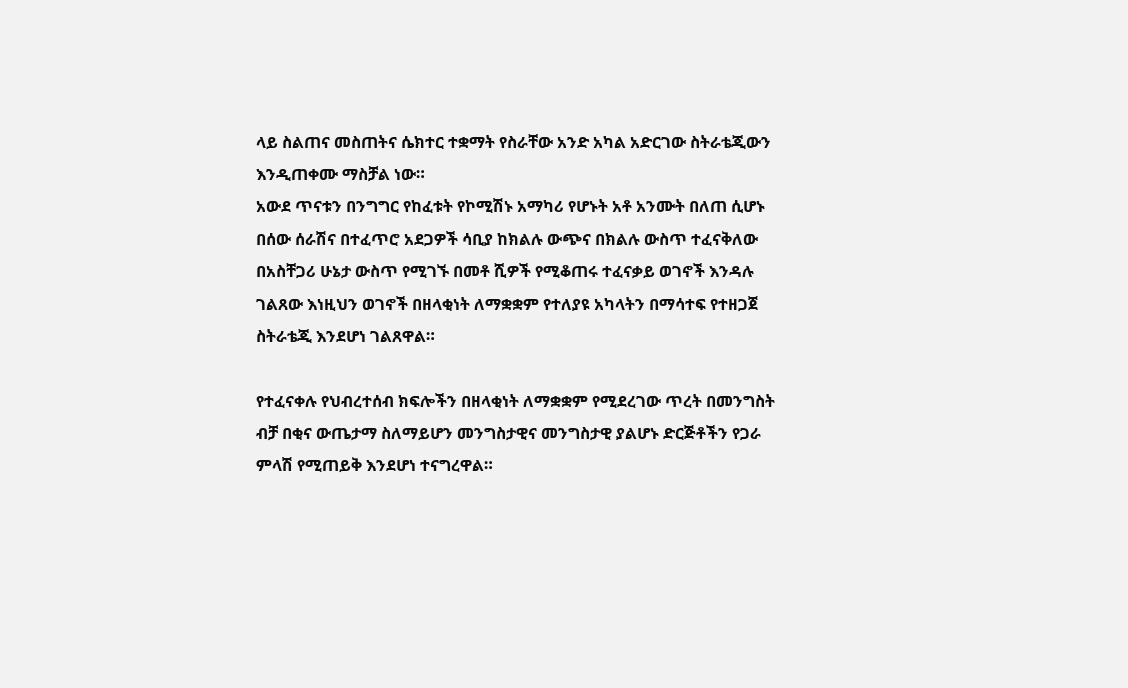ላይ ስልጠና መስጠትና ሴክተር ተቋማት የስራቸው አንድ አካል አድርገው ስትራቴጂውን እንዲጠቀሙ ማስቻል ነው።
አውደ ጥናቱን በንግግር የከፈቱት የኮሚሽኑ አማካሪ የሆኑት አቶ አንሙት በለጠ ሲሆኑ በሰው ሰራሽና በተፈጥሮ አደጋዎች ሳቢያ ከክልሉ ውጭና በክልሉ ውስጥ ተፈናቅለው በአስቸጋሪ ሁኔታ ውስጥ የሚገኙ በመቶ ሺዎች የሚቆጠሩ ተፈናቃይ ወገኖች እንዳሉ ገልጸው እነዚህን ወገኖች በዘላቂነት ለማቋቋም የተለያዩ አካላትን በማሳተፍ የተዘጋጀ ስትራቴጂ እንደሆነ ገልጸዋል።

የተፈናቀሉ የህብረተሰብ ክፍሎችን በዘላቂነት ለማቋቋም የሚደረገው ጥረት በመንግስት ብቻ በቂና ውጤታማ ስለማይሆን መንግስታዊና መንግስታዊ ያልሆኑ ድርጅቶችን የጋራ ምላሽ የሚጠይቅ እንደሆነ ተናግረዋል።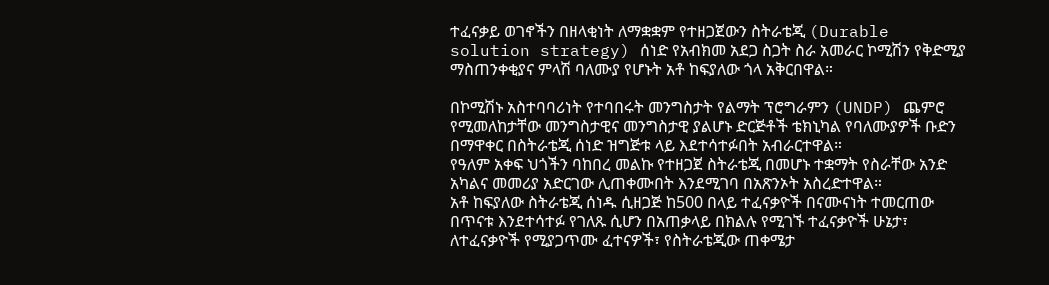ተፈናቃይ ወገኖችን በዘላቂነት ለማቋቋም የተዘጋጀውን ስትራቴጂ (Durable solution strategy) ሰነድ የአብክመ አደጋ ስጋት ስራ አመራር ኮሚሽን የቅድሚያ ማስጠንቀቂያና ምላሽ ባለሙያ የሆኑት አቶ ከፍያለው ጎላ አቅርበዋል።

በኮሚሽኑ አስተባባሪነት የተባበሩት መንግስታት የልማት ፕሮግራምን (UNDP) ጨምሮ የሚመለከታቸው መንግስታዊና መንግስታዊ ያልሆኑ ድርጅቶች ቴክኒካል የባለሙያዎች ቡድን በማዋቀር በስትራቴጂ ሰነድ ዝግጅቱ ላይ እደተሳተፉበት አብራርተዋል።
የዓለም አቀፍ ህጎችን ባከበረ መልኩ የተዘጋጀ ስትራቴጂ በመሆኑ ተቋማት የስራቸው አንድ አካልና መመሪያ አድርገው ሊጠቀሙበት እንደሚገባ በአጽንኦት አስረድተዋል።
አቶ ከፍያለው ስትራቴጂ ሰነዱ ሲዘጋጅ ከ500 በላይ ተፈናቃዮች በናሙናነት ተመርጠው በጥናቱ እንደተሳተፉ የገለጹ ሲሆን በአጠቃላይ በክልሉ የሚገኙ ተፈናቃዮች ሁኔታ፣ ለተፈናቃዮች የሚያጋጥሙ ፈተናዎች፣ የስትራቴጂው ጠቀሜታ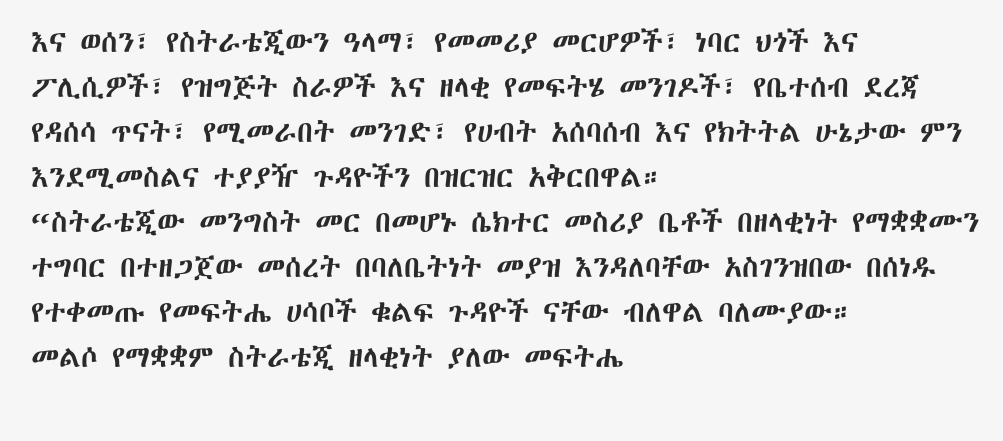እና ወሰን፣ የስትራቴጂውን ዓላማ፣ የመመሪያ መርሆዎች፣ ነባር ህጎች እና ፖሊሲዎች፣ የዝግጅት ስራዎች እና ዘላቂ የመፍትሄ መንገዶች፣ የቤተሰብ ደረጃ የዳሰሳ ጥናት፣ የሚመራበት መንገድ፣ የሀብት አሰባሰብ እና የክትትል ሁኔታው ምን እንደሚመስልና ተያያዥ ጉዳዮችን በዝርዝር አቅርበዋል።
“ስትራቴጂው መንግስት መር በመሆኑ ሴክተር መስሪያ ቤቶች በዘላቂነት የማቋቋሙን ተግባር በተዘጋጀው መሰረት በባለቤትነት መያዝ እንዳለባቸው አስገንዝበው በሰነዱ የተቀመጡ የመፍትሔ ሀሳቦች ቁልፍ ጉዳዮች ናቸው ብለዋል ባለሙያው።
መልሶ የማቋቋም ስትራቴጂ ዘላቂነት ያለው መፍትሔ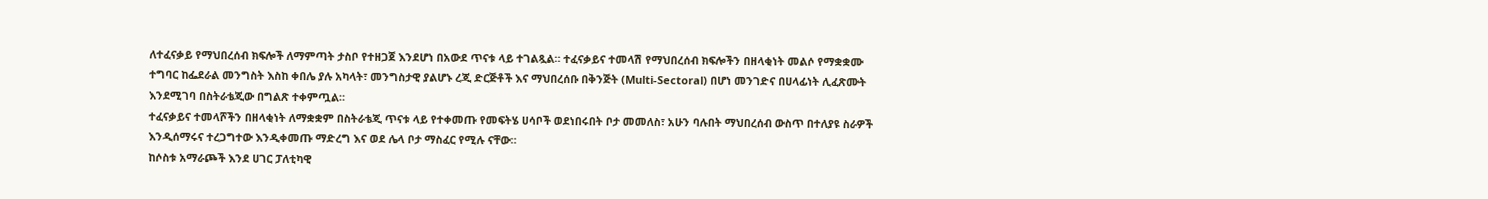ለተፈናቃይ የማህበረሰብ ክፍሎች ለማምጣት ታስቦ የተዘጋጀ እንደሆነ በአውደ ጥናቱ ላይ ተገልጿል። ተፈናቃይና ተመላሽ የማህበረሰብ ክፍሎችን በዘላቂነት መልሶ የማቋቋሙ ተግባር ከፌደራል መንግስት እስከ ቀበሌ ያሉ አካላት፣ መንግስታዊ ያልሆኑ ረጂ ድርጅቶች እና ማህበረሰቡ በቅንጅት (Multi-Sectoral) በሆነ መንገድና በሀላፊነት ሊፈጽሙት እንደሚገባ በስትራቴጂው በግልጽ ተቀምጧል።
ተፈናቃይና ተመላሾችን በዘላቂነት ለማቋቋም በስትራቴጂ ጥናቱ ላይ የተቀመጡ የመፍትሄ ሀሳቦች ወደነበሩበት ቦታ መመለስ፣ አሁን ባሉበት ማህበረሰብ ውስጥ በተለያዩ ስራዎች እንዲሰማሩና ተረጋግተው እንዲቀመጡ ማድረግ እና ወደ ሌላ ቦታ ማስፈር የሚሉ ናቸው።
ከሶስቱ አማራጮች እንደ ሀገር ፓለቲካዊ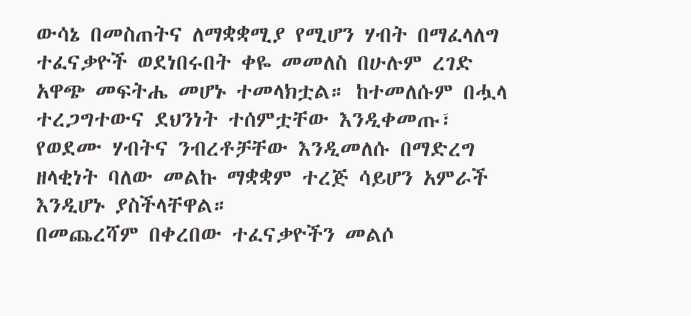ውሳኔ በመስጠትና ለማቋቋሚያ የሚሆን ሃብት በማፈላለግ ተፈናቃዮች ወደነበሩበት ቀዬ መመለስ በሁሉም ረገድ አዋጭ መፍትሔ መሆኑ ተመላክቷል። ከተመለሱም በሗላ ተረጋግተውና ደህንነት ተሰምቷቸው እንዲቀመጡ፣ የወደሙ ሃብትና ንብረቶቻቸው እንዲመለሱ በማድረግ ዘላቂነት ባለው መልኩ ማቋቋም ተረጅ ሳይሆን አምራች እንዲሆኑ ያስችላቸዋል።
በመጨረሻም በቀረበው ተፈናቃዮችን መልሶ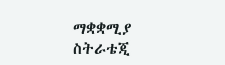ማቋቋሚያ ስትራቴጂ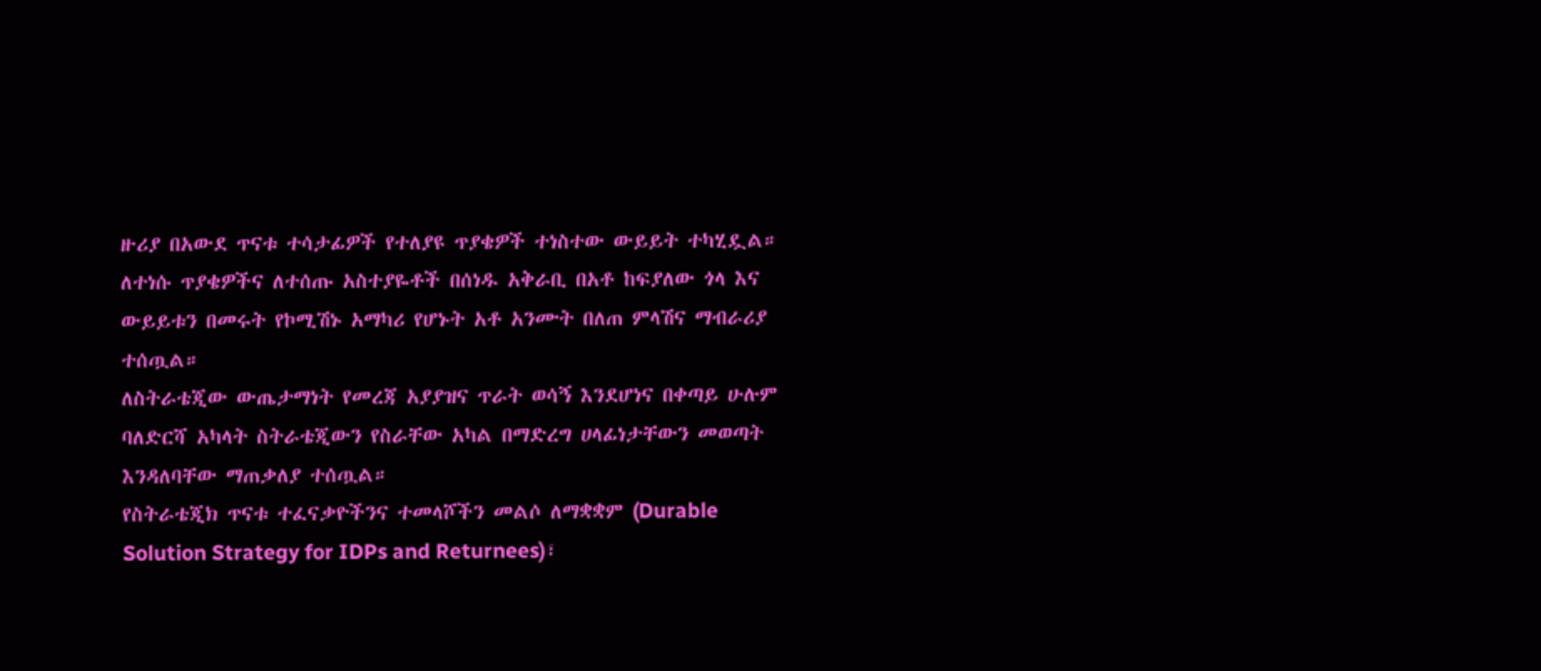ዙሪያ በአውደ ጥናቱ ተሳታፊዎች የተለያዩ ጥያቄዎች ተነስተው ውይይት ተካሂዷል። ለተነሱ ጥያቄዎችና ለተሰጡ አስተያዬቶች በሰነዱ አቅራቢ በአቶ ከፍያለው ጎላ እና ውይይቱን በመሩት የኮሚሽኑ አማካሪ የሆኑት አቶ አንሙት በለጠ ምላሽና ማብራሪያ ተሰጧል።
ለስትራቴጂው ውጤታማነት የመረጃ አያያዝና ጥራት ወሳኝ እንደሆነና በቀጣይ ሁሉም ባለድርሻ አካላት ስትራቴጂውን የስራቸው አካል በማድረግ ሀላፊነታቸውን መወጣት እንዳለባቸው ማጠቃለያ ተሰጧል።
የስትራቴጂክ ጥናቱ ተፈናቃዮችንና ተመላሾችን መልሶ ለማቋቋም (Durable Solution Strategy for IDPs and Returnees)፣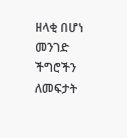ዘላቂ በሆነ መንገድ ችግሮችን ለመፍታት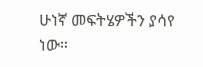ሁነኛ መፍትሄዎችን ያሳየ ነው።